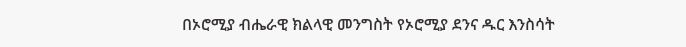በኦሮሚያ ብሔራዊ ክልላዊ መንግስት የኦሮሚያ ደንና ዱር እንስሳት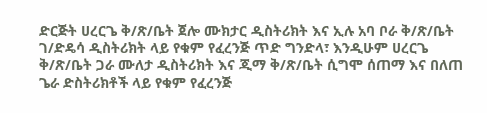ድርጅት ሀረርጌ ቅ/ጽ/ቤት ጀሎ ሙክታር ዲስትሪክት እና ኢሉ አባ ቦራ ቅ/ጽ/ቤት ገ/ድዴሳ ዲስትሪክት ላይ የቁም የፈረንጅ ጥድ ግንድላ፣ እንዲሁም ሀረርጌ ቅ/ጽ/ቤት ጋራ ሙለታ ዲስትሪክት እና ጂማ ቅ/ጽ/ቤት ሲግሞ ሰጠማ እና በለጠ ጌራ ድስትሪክቶች ላይ የቁም የፈረንጅ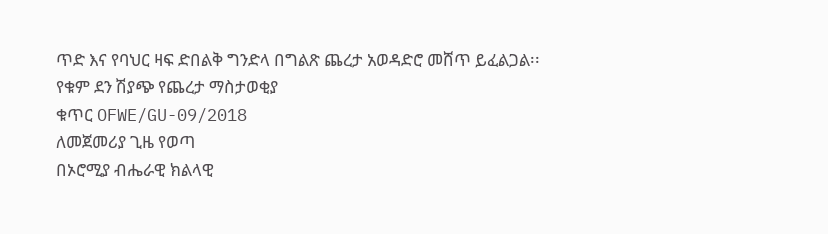ጥድ እና የባህር ዛፍ ድበልቅ ግንድላ በግልጽ ጨረታ አወዳድሮ መሸጥ ይፈልጋል፡፡
የቁም ደን ሽያጭ የጨረታ ማስታወቂያ
ቁጥር OFWE/GU-09/2018
ለመጀመሪያ ጊዜ የወጣ
በኦሮሚያ ብሔራዊ ክልላዊ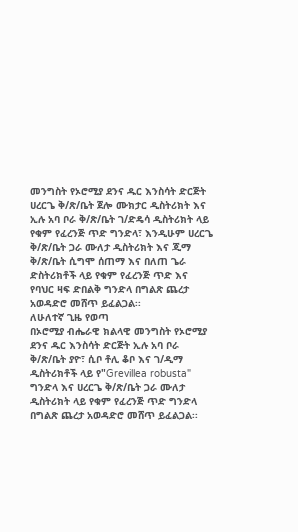መንግስት የኦሮሚያ ደንና ዱር እንስሳት ድርጅት ሀረርጌ ቅ/ጽ/ቤት ጀሎ ሙክታር ዲስትሪክት እና ኢሉ አባ ቦራ ቅ/ጽ/ቤት ገ/ድዴሳ ዲስትሪክት ላይ የቁም የፈረንጅ ጥድ ግንድላ፣ እንዲሁም ሀረርጌ ቅ/ጽ/ቤት ጋራ ሙለታ ዲስትሪክት እና ጂማ ቅ/ጽ/ቤት ሲግሞ ሰጠማ እና በለጠ ጌራ ድስትሪክቶች ላይ የቁም የፈረንጅ ጥድ እና የባህር ዛፍ ድበልቅ ግንድላ በግልጽ ጨረታ አወዳድሮ መሸጥ ይፈልጋል፡፡
ለሁለተኛ ጊዜ የወጣ
በኦሮሚያ ብሔራዊ ክልላዊ መንግስት የኦሮሚያ ደንና ዱር እንስሳት ድርጅት ኢሉ አባ ቦራ ቅ/ጽ/ቤት ያዮ፣ ሲቦ ቶሊ ቆቦ እና ገ/ዲማ ዲስትሪክቶች ላይ የ"Grevillea robusta" ግንድላ እና ሀረርጌ ቅ/ጽ/ቤት ጋራ ሙለታ ዲስትሪክት ላይ የቁም የፈረንጅ ጥድ ግንድላ በግልጽ ጨረታ አወዳድሮ መሸጥ ይፈልጋል፡፡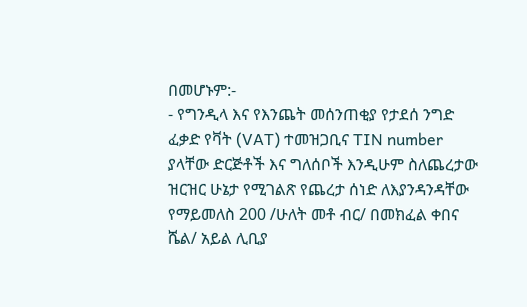በመሆኑም:-
- የግንዲላ እና የእንጨት መሰንጠቂያ የታደሰ ንግድ ፈቃድ የቫት (VAT) ተመዝጋቢና TIN number ያላቸው ድርጅቶች እና ግለሰቦች እንዲሁም ስለጨረታው ዝርዝር ሁኔታ የሚገልጽ የጨረታ ሰነድ ለእያንዳንዳቸው የማይመለስ 200 /ሁለት መቶ ብር/ በመክፈል ቀበና ሼል/ አይል ሊቢያ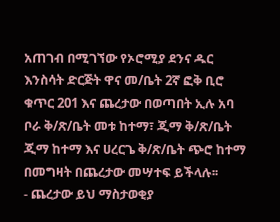አጠገብ በሚገኘው የኦሮሚያ ደንና ዱር እንስሳት ድርጅት ዋና መ/ቤት 2ኛ ፎቅ ቢሮ ቁጥር 201 እና ጨረታው በወጣበት ኢሉ አባ ቦራ ቅ/ጽ/ቤት መቱ ከተማ፣ ጂማ ቅ/ጽ/ቤት ጂማ ከተማ እና ሀረርጌ ቅ/ጽ/ቤት ጭሮ ከተማ በመግዛት በጨረታው መሣተፍ ይችላሉ፡፡
- ጨረታው ይህ ማስታወቂያ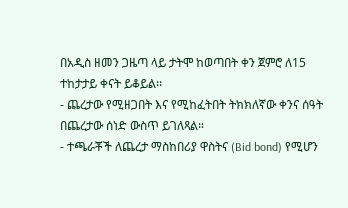በአዲስ ዘመን ጋዜጣ ላይ ታትሞ ከወጣበት ቀን ጀምሮ ለ15 ተከታታይ ቀናት ይቆይል፡፡
- ጨረታው የሚዘጋበት እና የሚከፈትበት ትክክለኛው ቀንና ሰዓት በጨረታው ሰነድ ውስጥ ይገለጻል።
- ተጫራቾች ለጨረታ ማስከበሪያ ዋስትና (Bid bond) የሚሆን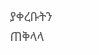ያቀረቡትን ጠቅላላ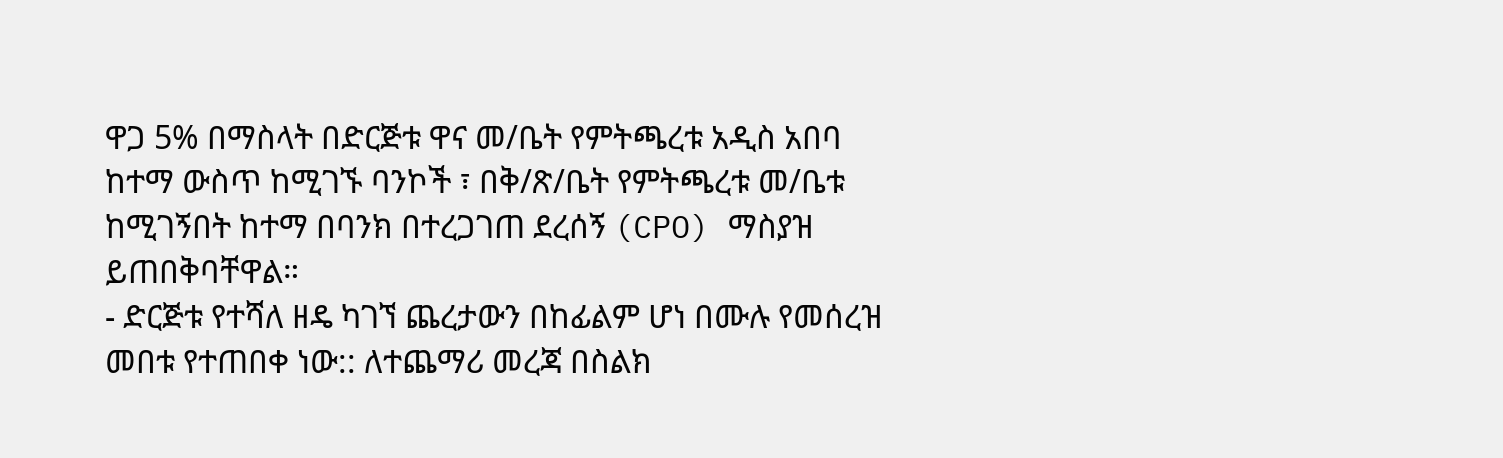ዋጋ 5% በማስላት በድርጅቱ ዋና መ/ቤት የምትጫረቱ አዲስ አበባ ከተማ ውስጥ ከሚገኙ ባንኮች ፣ በቅ/ጽ/ቤት የምትጫረቱ መ/ቤቱ ከሚገኝበት ከተማ በባንክ በተረጋገጠ ደረሰኝ (CPO) ማስያዝ ይጠበቅባቸዋል።
- ድርጅቱ የተሻለ ዘዴ ካገኘ ጨረታውን በከፊልም ሆነ በሙሉ የመሰረዝ መበቱ የተጠበቀ ነው:: ለተጨማሪ መረጃ በስልክ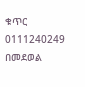ቁጥር 0111240249 በመደወል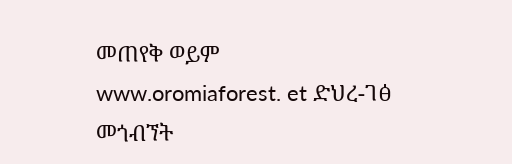መጠየቅ ወይም www.oromiaforest. et ድህረ-ገፅ መጎብኘት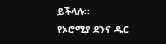ይችላሉ፡፡
የኦሮሚያ ደንና ዱር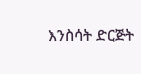እንስሳት ድርጅት